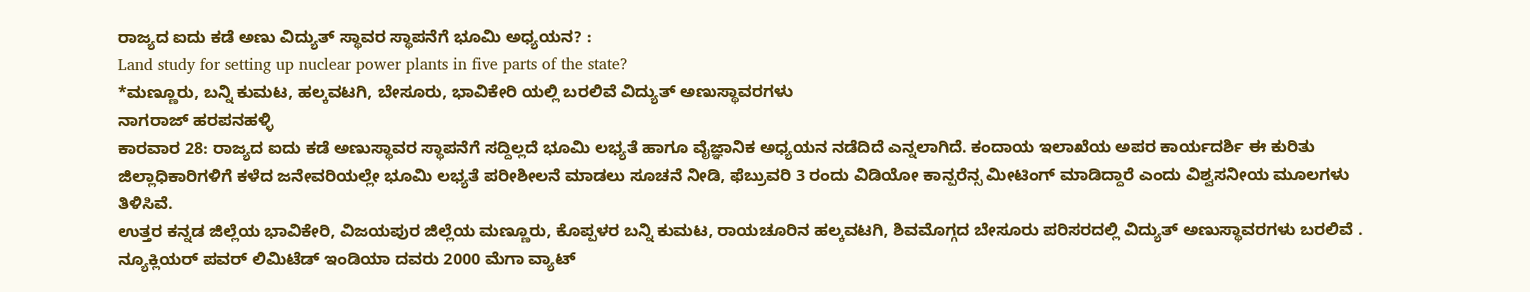ರಾಜ್ಯದ ಐದು ಕಡೆ ಅಣು ವಿದ್ಯುತ್ ಸ್ಥಾವರ ಸ್ಥಾಪನೆಗೆ ಭೂಮಿ ಅಧ್ಯಯನ? :
Land study for setting up nuclear power plants in five parts of the state?
*ಮಣ್ಣೂರು, ಬನ್ನಿ ಕುಮಟ, ಹಲ್ಕವಟಗಿ, ಬೇಸೂರು, ಭಾವಿಕೇರಿ ಯಲ್ಲಿ ಬರಲಿವೆ ವಿದ್ಯುತ್ ಅಣುಸ್ಥಾವರಗಳು
ನಾಗರಾಜ್ ಹರಪನಹಳ್ಳಿ
ಕಾರವಾರ 28: ರಾಜ್ಯದ ಐದು ಕಡೆ ಅಣುಸ್ಥಾವರ ಸ್ಥಾಪನೆಗೆ ಸದ್ದಿಲ್ಲದೆ ಭೂಮಿ ಲಭ್ಯತೆ ಹಾಗೂ ವೈಜ್ಞಾನಿಕ ಅಧ್ಯಯನ ನಡೆದಿದೆ ಎನ್ನಲಾಗಿದೆ. ಕಂದಾಯ ಇಲಾಖೆಯ ಅಪರ ಕಾರ್ಯದರ್ಶಿ ಈ ಕುರಿತು ಜಿಲ್ಲಾಧಿಕಾರಿಗಳಿಗೆ ಕಳೆದ ಜನೇವರಿಯಲ್ಲೇ ಭೂಮಿ ಲಭ್ಯತೆ ಪರೀಶೀಲನೆ ಮಾಡಲು ಸೂಚನೆ ನೀಡಿ, ಫೆಬ್ರುವರಿ 3 ರಂದು ವಿಡಿಯೋ ಕಾನ್ಪರೆನ್ಸ ಮೀಟಿಂಗ್ ಮಾಡಿದ್ದಾರೆ ಎಂದು ವಿಶ್ವಸನೀಯ ಮೂಲಗಳು ತಿಳಿಸಿವೆ.
ಉತ್ತರ ಕನ್ನಡ ಜಿಲ್ಲೆಯ ಭಾವಿಕೇರಿ, ವಿಜಯಪುರ ಜಿಲ್ಲೆಯ ಮಣ್ಣೂರು, ಕೊಪ್ಪಳರ ಬನ್ನಿ ಕುಮಟ, ರಾಯಚೂರಿನ ಹಲ್ಕವಟಗಿ, ಶಿವಮೊಗ್ಗದ ಬೇಸೂರು ಪರಿಸರದಲ್ಲಿ ವಿದ್ಯುತ್ ಅಣುಸ್ಥಾವರಗಳು ಬರಲಿವೆ . ನ್ಯೂಕ್ಲಿಯರ್ ಪವರ್ ಲಿಮಿಟೆಡ್ ಇಂಡಿಯಾ ದವರು 2000 ಮೆಗಾ ವ್ಯಾಟ್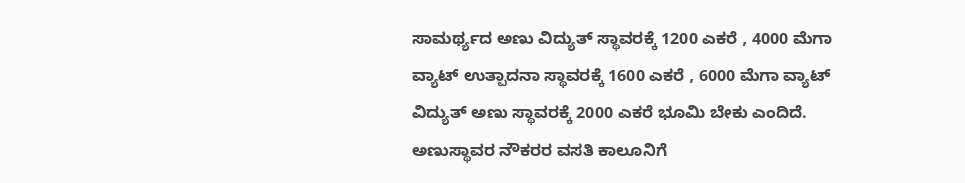ಸಾಮರ್ಥ್ಯದ ಅಣು ವಿದ್ಯುತ್ ಸ್ಥಾವರಕ್ಕೆ 1200 ಎಕರೆ , 4000 ಮೆಗಾ ವ್ಯಾಟ್ ಉತ್ಪಾದನಾ ಸ್ಥಾವರಕ್ಕೆ 1600 ಎಕರೆ , 6000 ಮೆಗಾ ವ್ಯಾಟ್ ವಿದ್ಯುತ್ ಅಣು ಸ್ಥಾವರಕ್ಕೆ 2000 ಎಕರೆ ಭೂಮಿ ಬೇಕು ಎಂದಿದೆ. ಅಣುಸ್ಥಾವರ ನೌಕರರ ವಸತಿ ಕಾಲೂನಿಗೆ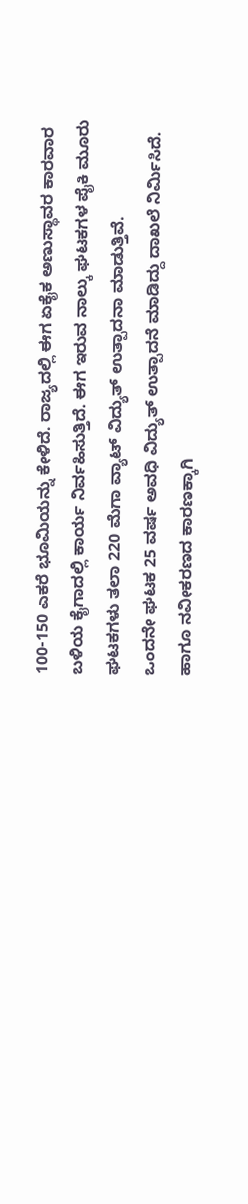100-150 ಎಕರೆ ಭೂಮಿಯನ್ನು ಕೇಳಿದೆ. ರಾಜ್ಯದಲ್ಲಿ ಈಗ ಏಕೈಕ ಅಣುಸ್ಥಾವರ ಕಾರವಾರ ಬಳಿಯ ಕೈಗಾದಲ್ಲಿ ಕಾರ್ಯ ನಿರ್ವಹಿಸುತ್ತಿದೆ. ಈಗ ಇರುವ ನಾಲ್ಕು ಘಟಕಗಳ ಪೈಕಿ ಮೂರು ಘಟಕಗಳು ತಲಾ 220 ಮೆಗಾ ವ್ಯಾಟ್ ವಿದ್ಯುತ್ ಉತ್ಪಾದನಾ ಮಾಡುತ್ತಿವೆ.
ಒಂದನೇ ಘಟಕ 25 ವರ್ಷ ಅವಧಿ ವಿದ್ಯುತ್ ಉತ್ಪಾದನೆ ಮಾಡಿದ್ದು ದಾಖಲೆ ನಿರ್ಮಿಸಿದೆ. ಹಾಗೂ ನವೀಕರಣದ ಕಾರಣಕ್ಕಾಗಿ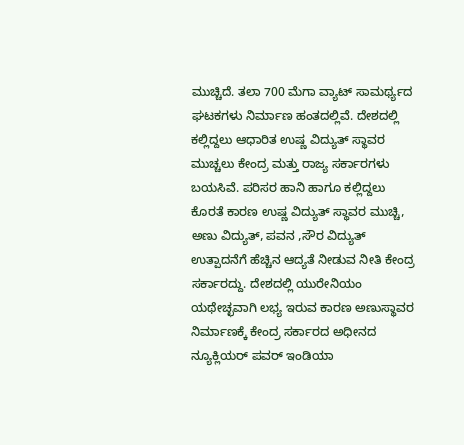ಮುಚ್ಚಿದೆ. ತಲಾ 700 ಮೆಗಾ ವ್ಯಾಟ್ ಸಾಮರ್ಥ್ಯದ ಘಟಕಗಳು ನಿರ್ಮಾಣ ಹಂತದಲ್ಲಿವೆ. ದೇಶದಲ್ಲಿ ಕಲ್ಲಿದ್ದಲು ಆಧಾರಿತ ಉಷ್ಣ ವಿದ್ಯುತ್ ಸ್ಥಾವರ ಮುಚ್ಚಲು ಕೇಂದ್ರ ಮತ್ತು ರಾಜ್ಯ ಸರ್ಕಾರಗಳು ಬಯಸಿವೆ. ಪರಿಸರ ಹಾನಿ ಹಾಗೂ ಕಲ್ಲಿದ್ದಲು ಕೊರತೆ ಕಾರಣ ಉಷ್ಣ ವಿದ್ಯುತ್ ಸ್ಥಾವರ ಮುಚ್ಚಿ, ಅಣು ವಿದ್ಯುತ್, ಪವನ ,ಸೌರ ವಿದ್ಯುತ್ ಉತ್ಪಾದನೆಗೆ ಹೆಚ್ಚಿನ ಆದ್ಯತೆ ನೀಡುವ ನೀತಿ ಕೇಂದ್ರ ಸರ್ಕಾರದ್ದು. ದೇಶದಲ್ಲಿ ಯುರೇನಿಯಂ ಯಥೇಚ್ಛವಾಗಿ ಲಭ್ಯ ಇರುವ ಕಾರಣ ಅಣುಸ್ಥಾವರ ನಿರ್ಮಾಣಕ್ಕೆ ಕೇಂದ್ರ ಸರ್ಕಾರದ ಅಧೀನದ ನ್ಯೂಕ್ಲಿಯರ್ ಪವರ್ ಇಂಡಿಯಾ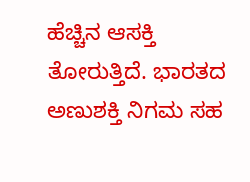ಹೆಚ್ಚಿನ ಆಸಕ್ತಿ ತೋರುತ್ತಿದೆ. ಭಾರತದ ಅಣುಶಕ್ತಿ ನಿಗಮ ಸಹ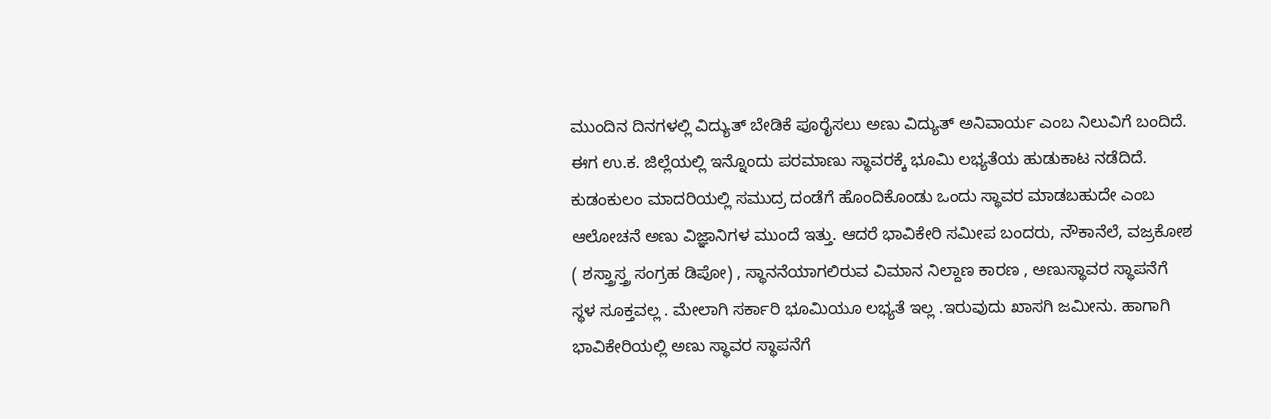ಮುಂದಿನ ದಿನಗಳಲ್ಲಿ ವಿದ್ಯುತ್ ಬೇಡಿಕೆ ಪೂರೈಸಲು ಅಣು ವಿದ್ಯುತ್ ಅನಿವಾರ್ಯ ಎಂಬ ನಿಲುವಿಗೆ ಬಂದಿದೆ.
ಈಗ ಉ.ಕ. ಜಿಲ್ಲೆಯಲ್ಲಿ ಇನ್ನೊಂದು ಪರಮಾಣು ಸ್ಥಾವರಕ್ಕೆ ಭೂಮಿ ಲಭ್ಯತೆಯ ಹುಡುಕಾಟ ನಡೆದಿದೆ. ಕುಡಂಕುಲಂ ಮಾದರಿಯಲ್ಲಿ ಸಮುದ್ರ ದಂಡೆಗೆ ಹೊಂದಿಕೊಂಡು ಒಂದು ಸ್ಥಾವರ ಮಾಡಬಹುದೇ ಎಂಬ ಆಲೋಚನೆ ಅಣು ವಿಜ್ಞಾನಿಗಳ ಮುಂದೆ ಇತ್ತು. ಆದರೆ ಭಾವಿಕೇರಿ ಸಮೀಪ ಬಂದರು, ನೌಕಾನೆಲೆ, ವಜ್ರಕೋಶ ( ಶಸ್ತ್ರಾಸ್ತ್ರ ಸಂಗ್ರಹ ಡಿಪೋ) , ಸ್ಥಾನನೆಯಾಗಲಿರುವ ವಿಮಾನ ನಿಲ್ದಾಣ ಕಾರಣ , ಅಣುಸ್ಥಾವರ ಸ್ಥಾಪನೆಗೆ ಸ್ಥಳ ಸೂಕ್ತವಲ್ಲ . ಮೇಲಾಗಿ ಸರ್ಕಾರಿ ಭೂಮಿಯೂ ಲಭ್ಯತೆ ಇಲ್ಲ .ಇರುವುದು ಖಾಸಗಿ ಜಮೀನು. ಹಾಗಾಗಿ ಭಾವಿಕೇರಿಯಲ್ಲಿ ಅಣು ಸ್ಥಾವರ ಸ್ಥಾಪನೆಗೆ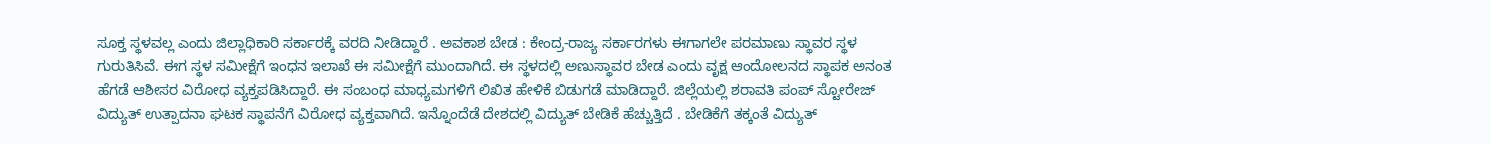ಸೂಕ್ತ ಸ್ಥಳವಲ್ಲ ಎಂದು ಜಿಲ್ಲಾಧಿಕಾರಿ ಸರ್ಕಾರಕ್ಕೆ ವರದಿ ನೀಡಿದ್ದಾರೆ . ಅವಕಾಶ ಬೇಡ : ಕೇಂದ್ರ-ರಾಜ್ಯ ಸರ್ಕಾರಗಳು ಈಗಾಗಲೇ ಪರಮಾಣು ಸ್ಥಾವರ ಸ್ಥಳ ಗುರುತಿಸಿವೆ. ಈಗ ಸ್ಥಳ ಸಮೀಕ್ಷೆಗೆ ಇಂಧನ ಇಲಾಖೆ ಈ ಸಮೀಕ್ಷೆಗೆ ಮುಂದಾಗಿದೆ. ಈ ಸ್ಥಳದಲ್ಲಿ ಅಣುಸ್ಥಾವರ ಬೇಡ ಎಂದು ವೃಕ್ಷ ಆಂದೋಲನದ ಸ್ಥಾಪಕ ಅನಂತ ಹೆಗಡೆ ಆಶೀಸರ ವಿರೋಧ ವ್ಯಕ್ತಪಡಿಸಿದ್ದಾರೆ. ಈ ಸಂಬಂಧ ಮಾಧ್ಯಮಗಳಿಗೆ ಲಿಖಿತ ಹೇಳಿಕೆ ಬಿಡುಗಡೆ ಮಾಡಿದ್ದಾರೆ. ಜಿಲ್ಲೆಯಲ್ಲಿ ಶರಾವತಿ ಪಂಪ್ ಸ್ಟೋರೇಜ್ ವಿದ್ಯುತ್ ಉತ್ಪಾದನಾ ಘಟಕ ಸ್ಥಾಪನೆಗೆ ವಿರೋಧ ವ್ಯಕ್ತವಾಗಿದೆ. ಇನ್ನೊಂದೆಡೆ ದೇಶದಲ್ಲಿ ವಿದ್ಯುತ್ ಬೇಡಿಕೆ ಹೆಚ್ಚುತ್ತಿದೆ . ಬೇಡಿಕೆಗೆ ತಕ್ಕಂತೆ ವಿದ್ಯುತ್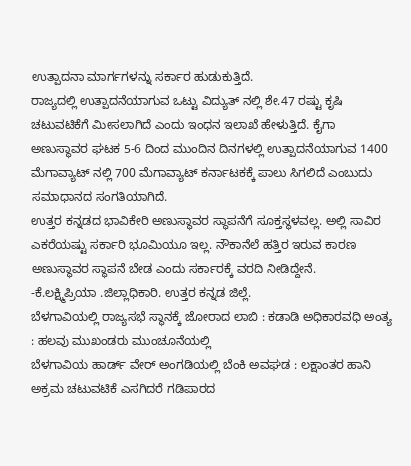ಉತ್ಪಾದನಾ ಮಾರ್ಗಗಳನ್ನು ಸರ್ಕಾರ ಹುಡುಕುತ್ತಿದೆ.
ರಾಜ್ಯದಲ್ಲಿ ಉತ್ಪಾದನೆಯಾಗುವ ಒಟ್ಟು ವಿದ್ಯುತ್ ನಲ್ಲಿ ಶೇ.47 ರಷ್ಟು ಕೃಷಿ ಚಟುವಟಿಕೆಗೆ ಮೀಸಲಾಗಿದೆ ಎಂದು ಇಂಧನ ಇಲಾಖೆ ಹೇಳುತ್ತಿದೆ. ಕೈಗಾ ಅಣುಸ್ಥಾವರ ಘಟಕ 5-6 ದಿಂದ ಮುಂದಿನ ದಿನಗಳಲ್ಲಿ ಉತ್ಪಾದನೆಯಾಗುವ 1400 ಮೆಗಾವ್ಯಾಟ್ ನಲ್ಲಿ 700 ಮೆಗಾವ್ಯಾಟ್ ಕರ್ನಾಟಕಕ್ಕೆ ಪಾಲು ಸಿಗಲಿದೆ ಎಂಬುದು ಸಮಾಧಾನದ ಸಂಗತಿಯಾಗಿದೆ.
ಉತ್ತರ ಕನ್ನಡದ ಭಾವಿಕೇರಿ ಅಣುಸ್ಥಾವರ ಸ್ಥಾಪನೆಗೆ ಸೂಕ್ತಸ್ಥಳವಲ್ಲ. ಅಲ್ಲಿ ಸಾವಿರ ಎಕರೆಯಷ್ಟು ಸರ್ಕಾರಿ ಭೂಮಿಯೂ ಇಲ್ಲ. ನೌಕಾನೆಲೆ ಹತ್ತಿರ ಇರುವ ಕಾರಣ ಅಣುಸ್ಥಾವರ ಸ್ಥಾಪನೆ ಬೇಡ ಎಂದು ಸರ್ಕಾರಕ್ಕೆ ವರದಿ ನೀಡಿದ್ದೇನೆ.
-ಕೆ.ಲಕ್ಷ್ಮಿಪ್ರಿಯಾ .ಜಿಲ್ಲಾಧಿಕಾರಿ. ಉತ್ತರ ಕನ್ನಡ ಜಿಲ್ಲೆ.
ಬೆಳಗಾವಿಯಲ್ಲಿ ರಾಜ್ಯಸಭೆ ಸ್ಥಾನಕ್ಕೆ ಜೋರಾದ ಲಾಬಿ : ಕಡಾಡಿ ಅಧಿಕಾರವಧಿ ಅಂತ್ಯ : ಹಲವು ಮುಖಂಡರು ಮುಂಚೂನೆಯಲ್ಲಿ
ಬೆಳಗಾವಿಯ ಹಾರ್ಡ್ ವೇರ್ ಅಂಗಡಿಯಲ್ಲಿ ಬೆಂಕಿ ಅವಘಡ : ಲಕ್ಷಾಂತರ ಹಾನಿ
ಅಕ್ರಮ ಚಟುವಟಿಕೆ ಎಸಗಿದರೆ ಗಡಿಪಾರದ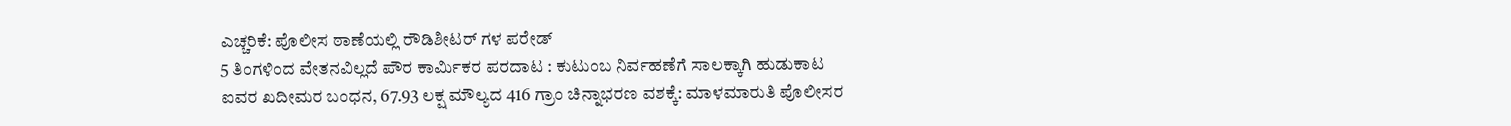ಎಚ್ಚರಿಕೆ: ಪೊಲೀಸ ಠಾಣೆಯಲ್ಲಿ ರೌಡಿಶೀಟರ್ ಗಳ ಪರೇಡ್
5 ತಿಂಗಳಿಂದ ವೇತನವಿಲ್ಲದೆ ಪೌರ ಕಾರ್ಮಿಕರ ಪರದಾಟ : ಕುಟುಂಬ ನಿರ್ವಹಣೆಗೆ ಸಾಲಕ್ಕಾಗಿ ಹುಡುಕಾಟ
ಐವರ ಖದೀಮರ ಬಂಧನ, 67.93 ಲಕ್ಷ ಮೌಲ್ಯದ 416 ಗ್ರಾಂ ಚಿನ್ನಾಭರಣ ವಶಕ್ಕೆ: ಮಾಳಮಾರುತಿ ಪೊಲೀಸರ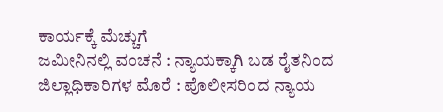ಕಾರ್ಯಕ್ಕೆ ಮೆಚ್ಚುಗೆ
ಜಮೀನಿನಲ್ಲಿ ವಂಚನೆ : ನ್ಯಾಯಕ್ಕಾಗಿ ಬಡ ರೈತನಿಂದ ಜಿಲ್ಲಾಧಿಕಾರಿಗಳ ಮೊರೆ : ಪೊಲೀಸರಿಂದ ನ್ಯಾಯ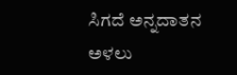ಸಿಗದೆ ಅನ್ನದಾತನ ಅಳಲು